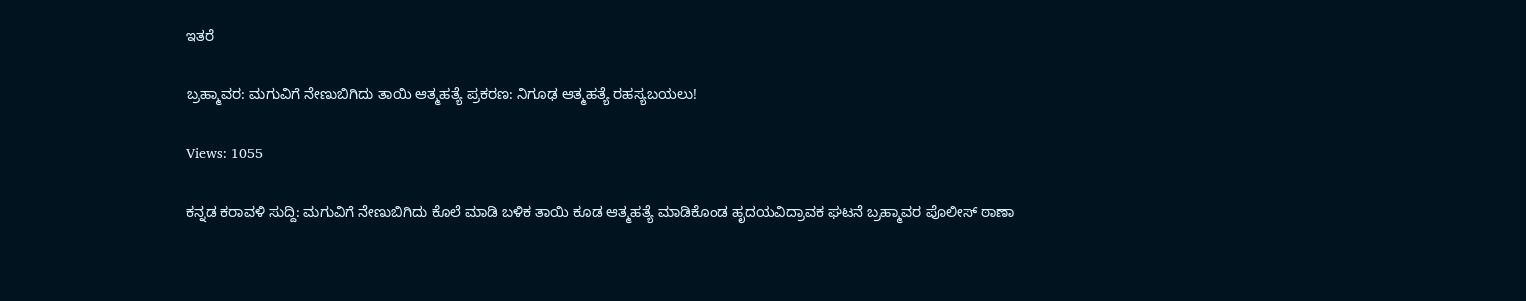ಇತರೆ

ಬ್ರಹ್ಮಾವರ: ಮಗುವಿಗೆ ನೇಣುಬಿಗಿದು ತಾಯಿ ಆತ್ಮಹತ್ಯೆ ಪ್ರಕರಣ: ನಿಗೂಢ ಆತ್ಮಹತ್ಯೆ ರಹಸ್ಯಬಯಲು!

Views: 1055

ಕನ್ನಡ ಕರಾವಳಿ ಸುದ್ದಿ: ಮಗುವಿಗೆ ನೇಣುಬಿಗಿದು ಕೊಲೆ ಮಾಡಿ ಬಳಿಕ ತಾಯಿ ಕೂಡ ಆತ್ಮಹತ್ಯೆ ಮಾಡಿಕೊಂಡ ಹೃದಯವಿದ್ರಾವಕ ಘಟನೆ ಬ್ರಹ್ಮಾವರ ಪೊಲೀಸ್ ಠಾಣಾ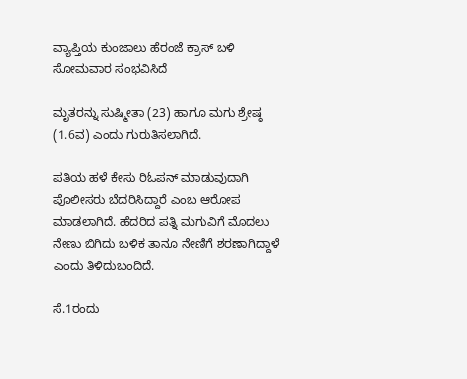ವ್ಯಾಪ್ತಿಯ ಕುಂಜಾಲು ಹೆರಂಜೆ ಕ್ರಾಸ್ ಬಳಿ ಸೋಮವಾರ ಸಂಭವಿಸಿದೆ

ಮೃತರನ್ನು ಸುಷ್ಮೀತಾ (23) ಹಾಗೂ ಮಗು ಶ್ರೇಷ್ಠ (1.6ವ) ಎಂದು ಗುರುತಿಸಲಾಗಿದೆ.

ಪತಿಯ ಹಳೆ ಕೇಸು ರಿಓಪನ್ ಮಾಡುವುದಾಗಿ ಪೊಲೀಸರು ಬೆದರಿಸಿದ್ದಾರೆ ಎಂಬ ಆರೋಪ ಮಾಡಲಾಗಿದೆ. ಹೆದರಿದ ಪತ್ನಿ ಮಗುವಿಗೆ ಮೊದಲು ನೇಣು ಬಿಗಿದು ಬಳಿಕ ತಾನೂ ನೇಣಿಗೆ ಶರಣಾಗಿದ್ದಾಳೆ ಎಂದು ತಿಳಿದುಬಂದಿದೆ.

ಸೆ.1ರಂದು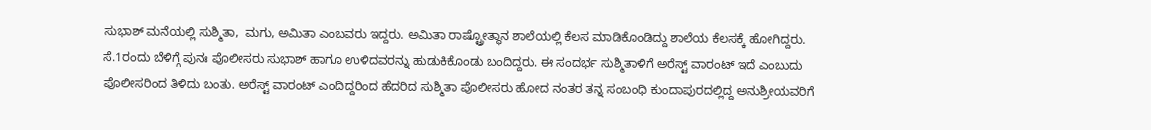ಸುಭಾಶ್ ಮನೆಯಲ್ಲಿ ಸುಶ್ಮಿತಾ,  ಮಗು, ಅಮಿತಾ ಎಂಬವರು ಇದ್ದರು. ಅಮಿತಾ ರಾಷ್ಟ್ರೋತ್ಥಾನ ಶಾಲೆಯಲ್ಲಿ ಕೆಲಸ ಮಾಡಿಕೊಂಡಿದ್ದು ಶಾಲೆಯ ಕೆಲಸಕ್ಕೆ ಹೋಗಿದ್ದರು. ಸೆ.1ರಂದು ಬೆಳಿಗ್ಗೆ ಪುನಃ ಪೊಲೀಸರು ಸುಭಾಶ್ ಹಾಗೂ ಉಳಿದವರನ್ನು ಹುಡುಕಿಕೊಂಡು ಬಂದಿದ್ದರು. ಈ ಸಂದರ್ಭ ಸುಶ್ಮಿತಾಳಿಗೆ ಅರೆಸ್ಟ್ ವಾರಂಟ್ ಇದೆ ಎಂಬುದು ಪೊಲೀಸರಿಂದ ತಿಳಿದು ಬಂತು. ಅರೆಸ್ಟ್ ವಾರಂಟ್ ಎಂದಿದ್ದರಿಂದ ಹೆದರಿದ ಸುಶ್ಮಿತಾ ಪೊಲೀಸರು ಹೋದ ನಂತರ ತನ್ನ ಸಂಬಂಧಿ ಕುಂದಾಪುರದಲ್ಲಿದ್ದ ಅನುಶ್ರೀಯವರಿಗೆ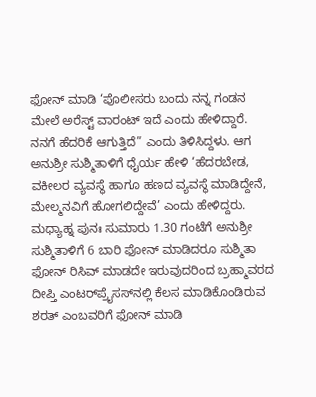ಫೋನ್ ಮಾಡಿ ‘ಪೊಲೀಸರು ಬಂದು ನನ್ನ ಗಂಡನ ಮೇಲೆ ಅರೆಸ್ಟ್ ವಾರಂಟ್ ಇದೆ ಎಂದು ಹೇಳಿದ್ದಾರೆ. ನನಗೆ ಹೆದರಿಕೆ ಆಗುತ್ತಿದೆ” ಎಂದು ತಿಳಿಸಿದ್ದಳು. ಆಗ ಅನುಶ್ರೀ ಸುಶ್ಮಿತಾಳಿಗೆ ಧೈರ್ಯ ಹೇಳಿ ‘ಹೆದರಬೇಡ, ವಕೀಲರ ವ್ಯವಸ್ಥೆ ಹಾಗೂ ಹಣದ ವ್ಯವಸ್ಥೆ ಮಾಡಿದ್ದೇನೆ, ಮೇಲ್ಮನವಿಗೆ ಹೋಗಲಿದ್ದೇವೆ’ ಎಂದು ಹೇಳಿದ್ದರು. ಮಧ್ಯಾಹ್ನ ಪುನಃ ಸುಮಾರು 1.30 ಗಂಟೆಗೆ ಅನುಶ್ರೀ ಸುಶ್ಮಿತಾಳಿಗೆ 6 ಬಾರಿ ಫೋನ್ ಮಾಡಿದರೂ ಸುಶ್ಮಿತಾ ಫೋನ್ ರಿಸಿವ್ ಮಾಡದೇ ಇರುವುದರಿಂದ ಬ್ರಹ್ಮಾವರದ ದೀಪ್ತಿ ಎಂಟರ್‌ಪ್ರೈಸಸ್‌ನಲ್ಲಿ ಕೆಲಸ ಮಾಡಿಕೊಂಡಿರುವ ಶರತ್ ಎಂಬವರಿಗೆ ಫೋನ್ ಮಾಡಿ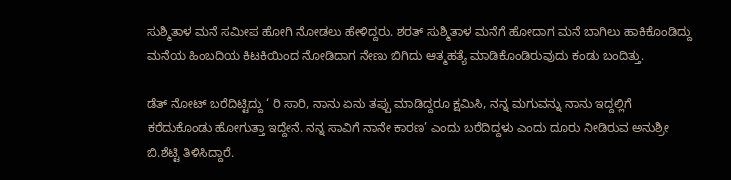ಸುಶ್ಮಿತಾಳ ಮನೆ ಸಮೀಪ ಹೋಗಿ ನೋಡಲು ಹೇಳಿದ್ದರು. ಶರತ್ ಸುಶ್ಮಿತಾಳ ಮನೆಗೆ ಹೋದಾಗ ಮನೆ ಬಾಗಿಲು ಹಾಕಿಕೊಂಡಿದ್ದು ಮನೆಯ ಹಿಂಬದಿಯ ಕಿಟಕಿಯಿಂದ ನೋಡಿದಾಗ ನೇಣು ಬಿಗಿದು ಆತ್ಮಹತ್ಯೆ ಮಾಡಿಕೊಂಡಿರುವುದು ಕಂಡು ಬಂದಿತ್ತು.

ಡೆತ್ ನೋಟ್ ಬರೆದಿಟ್ಟಿದ್ದು ‘ ರಿ ಸಾರಿ, ನಾನು ಏನು ತಪ್ಪು ಮಾಡಿದ್ದರೂ ಕ್ಷಮಿಸಿ, ನನ್ನ ಮಗುವನ್ನು ನಾನು ಇದ್ದಲ್ಲಿಗೆ ಕರೆದುಕೊಂಡು ಹೋಗುತ್ತಾ ಇದ್ದೇನೆ. ನನ್ನ ಸಾವಿಗೆ ನಾನೇ ಕಾರಣ’ ಎಂದು ಬರೆದಿದ್ದಳು ಎಂದು ದೂರು ನೀಡಿರುವ ಅನುಶ್ರೀ ಬಿ.ಶೆಟ್ಟಿ ತಿಳಿಸಿದ್ದಾರೆ.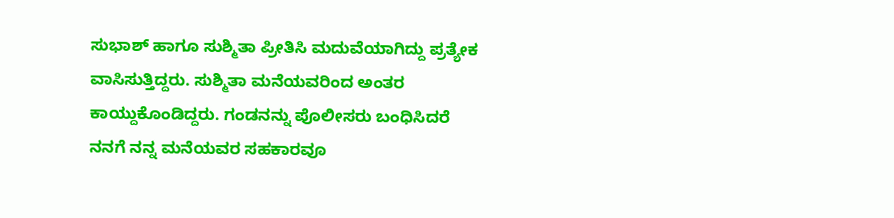ಸುಭಾಶ್ ಹಾಗೂ ಸುಶ್ಮಿತಾ ಪ್ರೀತಿಸಿ ಮದುವೆಯಾಗಿದ್ದು ಪ್ರತ್ಯೇಕ ವಾಸಿಸುತ್ತಿದ್ದರು. ಸುಶ್ಮಿತಾ ಮನೆಯವರಿಂದ ಅಂತರ ಕಾಯ್ದುಕೊಂಡಿದ್ದರು. ಗಂಡನನ್ನು ಪೊಲೀಸರು ಬಂಧಿಸಿದರೆ ನನಗೆ ನನ್ನ ಮನೆಯವರ ಸಹಕಾರವೂ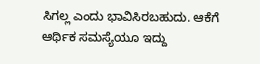ಸಿಗಲ್ಲ ಎಂದು ಭಾವಿಸಿರಬಹುದು. ಆಕೆಗೆ ಆರ್ಥಿಕ ಸಮಸ್ಯೆಯೂ ಇದ್ದು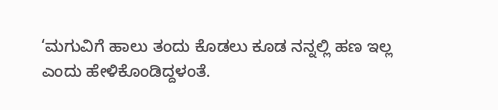‘ಮಗುವಿಗೆ ಹಾಲು ತಂದು ಕೊಡಲು ಕೂಡ ನನ್ನಲ್ಲಿ ಹಣ ಇಲ್ಲ ಎಂದು ಹೇಳಿಕೊಂಡಿದ್ದಳಂತೆ.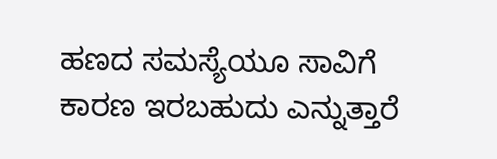ಹಣದ ಸಮಸ್ಯೆಯೂ ಸಾವಿಗೆ ಕಾರಣ ಇರಬಹುದು ಎನ್ನುತ್ತಾರೆ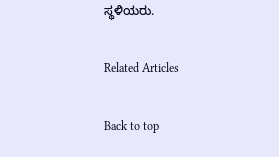ಸ್ಥಳಿಯರು.

Related Articles

Back to top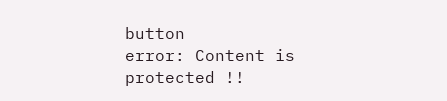button
error: Content is protected !!